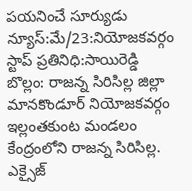పయనించే సూర్యుడు న్యూస్:మే/23:నియోజకవర్గం స్టాప్ ప్రతినిధి:సాయిరెడ్డి బొల్లం: రాజన్న సిరిసిల్ల జిల్లా మానకొండూర్ నియోజకవర్గం ఇల్లంతకుంట మండలం కేంద్రంలోని రాజన్న సిరిసిల్ల. ఎక్సైజ్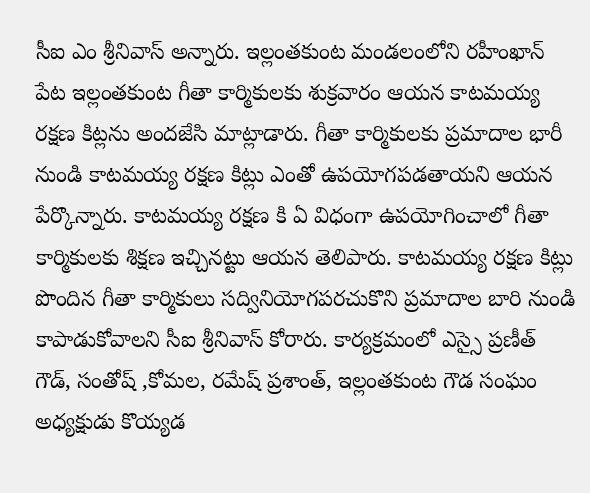సీఐ ఎం శ్రీనివాస్ అన్నారు. ఇల్లంతకుంట మండలంలోని రహీంఖాన్ పేట ఇల్లంతకుంట గీతా కార్మికులకు శుక్రవారం ఆయన కాటమయ్య రక్షణ కిట్లను అందజేసి మాట్లాడారు. గీతా కార్మికులకు ప్రమాదాల భారీ నుండి కాటమయ్య రక్షణ కిట్లు ఎంతో ఉపయోగపడతాయని ఆయన పేర్కొన్నారు. కాటమయ్య రక్షణ కి ఏ విధంగా ఉపయోగించాలో గీతా కార్మికులకు శిక్షణ ఇచ్చినట్టు ఆయన తెలిపారు. కాటమయ్య రక్షణ కిట్లు పొందిన గీతా కార్మికులు సద్వినియోగపరచుకొని ప్రమాదాల బారి నుండి కాపాడుకోవాలని సీఐ శ్రీనివాస్ కోరారు. కార్యక్రమంలో ఎస్సై ప్రణీత్ గౌడ్, సంతోష్ ,కోమల, రమేష్ ప్రశాంత్, ఇల్లంతకుంట గౌడ సంఘం అధ్యక్షుడు కొయ్యడ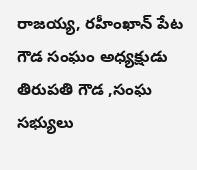రాజయ్య, రహీంఖాన్ పేట గౌడ సంఘం అధ్యక్షుడు తిరుపతి గౌడ ,సంఘ సభ్యులు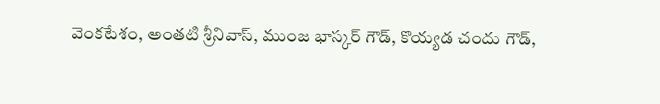వెంకటేశం, అంతటి శ్రీనివాస్, ముంజ భాస్కర్ గౌడ్, కొయ్యడ చందు గౌడ్,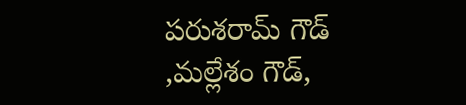పరుశరామ్ గౌడ్ ,మల్లేశం గౌడ్,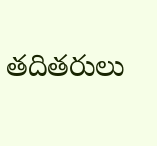తదితరులు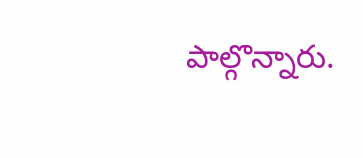పాల్గొన్నారు.